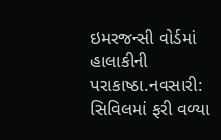ઇમરજન્સી વોર્ડમાં હાલાકીની પરાકાષ્ઠા.નવસારી: સિવિલમાં ફરી વળ્યા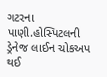ગટરના પાણી.હોસ્પિટલની ડ્રેનેજ લાઈન ચોકઅપ થઈ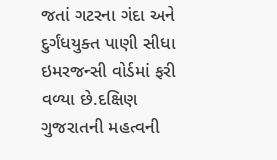જતાં ગટરના ગંદા અને દુર્ગંધયુક્ત પાણી સીધા ઇમરજન્સી વોર્ડમાં ફરી વળ્યા છે.દક્ષિણ ગુજરાતની મહત્વની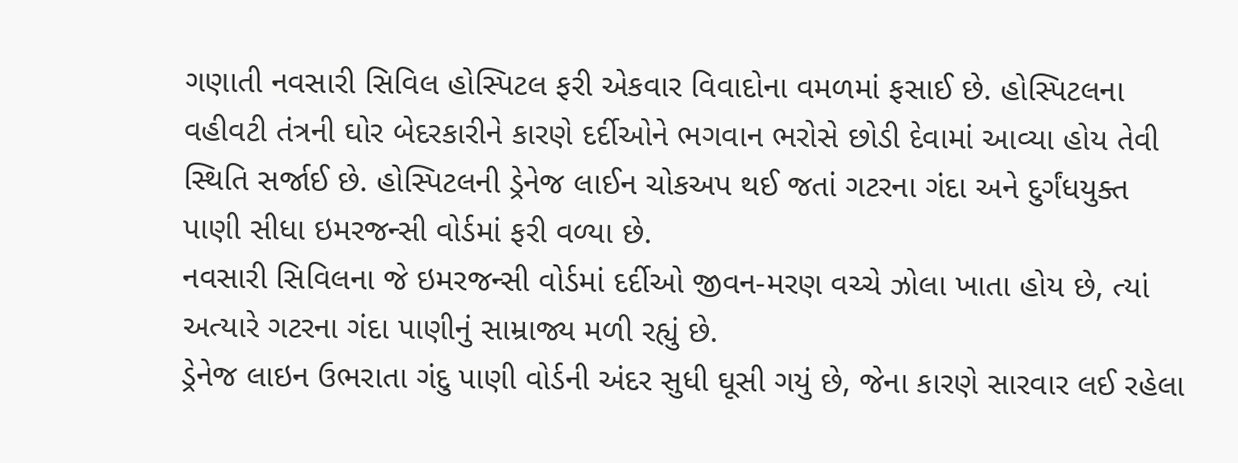ગણાતી નવસારી સિવિલ હોસ્પિટલ ફરી એકવાર વિવાદોના વમળમાં ફસાઈ છે. હોસ્પિટલના વહીવટી તંત્રની ઘોર બેદરકારીને કારણે દર્દીઓને ભગવાન ભરોસે છોડી દેવામાં આવ્યા હોય તેવી સ્થિતિ સર્જાઈ છે. હોસ્પિટલની ડ્રેનેજ લાઈન ચોકઅપ થઈ જતાં ગટરના ગંદા અને દુર્ગંધયુક્ત પાણી સીધા ઇમરજન્સી વોર્ડમાં ફરી વળ્યા છે.
નવસારી સિવિલના જે ઇમરજન્સી વોર્ડમાં દર્દીઓ જીવન-મરણ વચ્ચે ઝોલા ખાતા હોય છે, ત્યાં અત્યારે ગટરના ગંદા પાણીનું સામ્રાજ્ય મળી રહ્યું છે.
ડ્રેનેજ લાઇન ઉભરાતા ગંદુ પાણી વોર્ડની અંદર સુધી ઘૂસી ગયું છે, જેના કારણે સારવાર લઈ રહેલા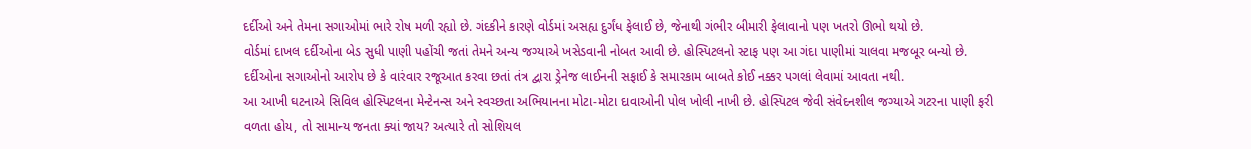દર્દીઓ અને તેમના સગાઓમાં ભારે રોષ મળી રહ્યો છે. ગંદકીને કારણે વોર્ડમાં અસહ્ય દુર્ગંધ ફેલાઈ છે, જેનાથી ગંભીર બીમારી ફેલાવાનો પણ ખતરો ઊભો થયો છે.
વોર્ડમાં દાખલ દર્દીઓના બેડ સુધી પાણી પહોંચી જતાં તેમને અન્ય જગ્યાએ ખસેડવાની નોબત આવી છે. હોસ્પિટલનો સ્ટાફ પણ આ ગંદા પાણીમાં ચાલવા મજબૂર બન્યો છે. દર્દીઓના સગાઓનો આરોપ છે કે વારંવાર રજૂઆત કરવા છતાં તંત્ર દ્વારા ડ્રેનેજ લાઈનની સફાઈ કે સમારકામ બાબતે કોઈ નક્કર પગલાં લેવામાં આવતા નથી.
આ આખી ઘટનાએ સિવિલ હોસ્પિટલના મેન્ટેનન્સ અને સ્વચ્છતા અભિયાનના મોટા-મોટા દાવાઓની પોલ ખોલી નાખી છે. હોસ્પિટલ જેવી સંવેદનશીલ જગ્યાએ ગટરના પાણી ફરી વળતા હોય, તો સામાન્ય જનતા ક્યાં જાય? અત્યારે તો સોશિયલ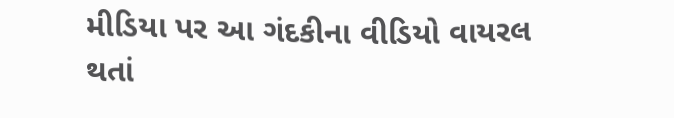મીડિયા પર આ ગંદકીના વીડિયો વાયરલ થતાં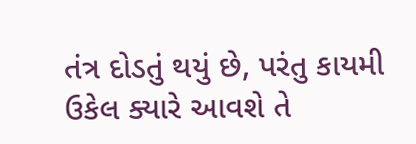તંત્ર દોડતું થયું છે, પરંતુ કાયમી ઉકેલ ક્યારે આવશે તે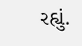રહ્યું.